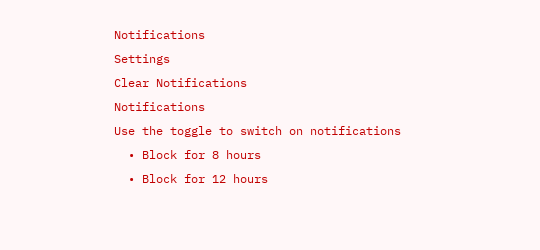Notifications
Settings
Clear Notifications
Notifications
Use the toggle to switch on notifications
  • Block for 8 hours
  • Block for 12 hours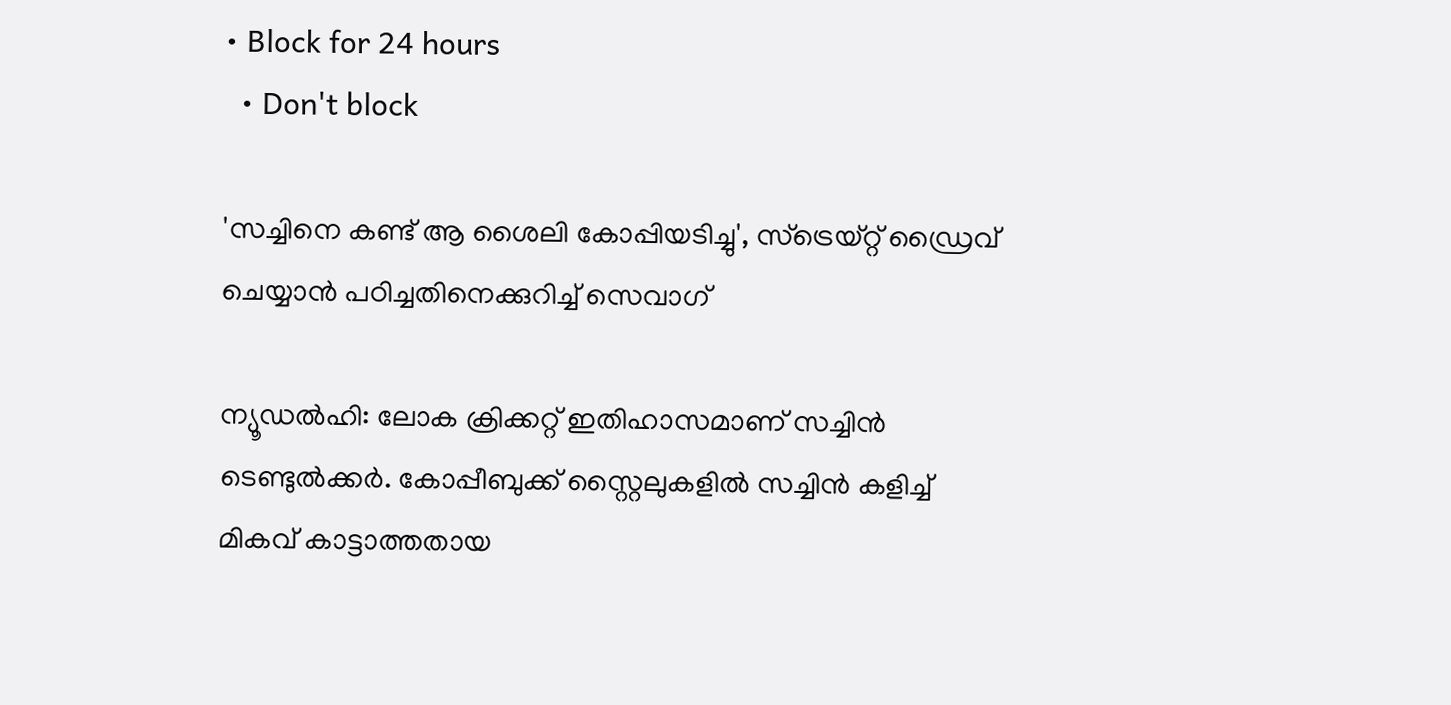• Block for 24 hours
  • Don't block

'സച്ചിനെ കണ്ട് ആ ശൈലി കോപ്പിയടിച്ചു', സ്‌ട്രെയ്റ്റ് ഡ്രൈവ് ചെയ്യാന്‍ പഠിച്ചതിനെക്കുറിച്ച് സെവാഗ്

ന്യൂഡല്‍ഹി: ലോക ക്രിക്കറ്റ് ഇതിഹാസമാണ് സച്ചിന്‍ ടെണ്ടുല്‍ക്കര്‍. കോപ്പീബുക്ക് സ്റ്റൈലുകളില്‍ സച്ചിന്‍ കളിച്ച് മികവ് കാട്ടാത്തതായ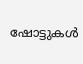ഷോട്ടുകള്‍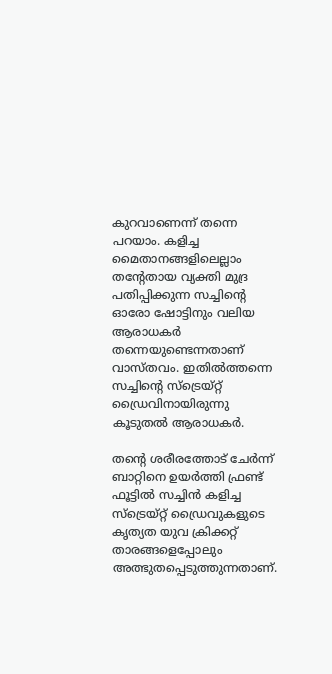കുറവാണെന്ന് തന്നെ പറയാം. കളിച്ച മൈതാനങ്ങളിലെല്ലാം തന്റേതായ വ്യക്തി മുദ്ര പതിപ്പിക്കുന്ന സച്ചിന്റെ ഓരോ ഷോട്ടിനും വലിയ ആരാധകര്‍ തന്നെയുണ്ടെന്നതാണ് വാസ്തവം. ഇതില്‍ത്തന്നെ സച്ചിന്റെ സ്‌ട്രെയ്റ്റ് ഡ്രൈവിനായിരുന്നു കൂടുതല്‍ ആരാധകര്‍.

തന്റെ ശരീരത്തോട് ചേര്‍ന്ന് ബാറ്റിനെ ഉയര്‍ത്തി ഫ്രണ്ട് ഫൂട്ടില്‍ സച്ചിന്‍ കളിച്ച സ്‌ട്രെയ്റ്റ് ഡ്രൈവുകളുടെ കൃത്യത യുവ ക്രിക്കറ്റ് താരങ്ങളെപ്പോലും അത്ഭുതപ്പെടുത്തുന്നതാണ്.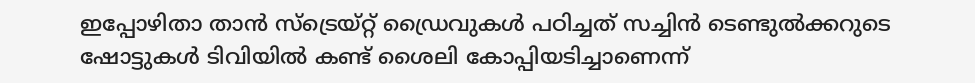ഇപ്പോഴിതാ താന്‍ സ്‌ട്രെയ്റ്റ് ഡ്രൈവുകള്‍ പഠിച്ചത് സച്ചിന്‍ ടെണ്ടുല്‍ക്കറുടെ ഷോട്ടുകള്‍ ടിവിയില്‍ കണ്ട് ശൈലി കോപ്പിയടിച്ചാണെന്ന്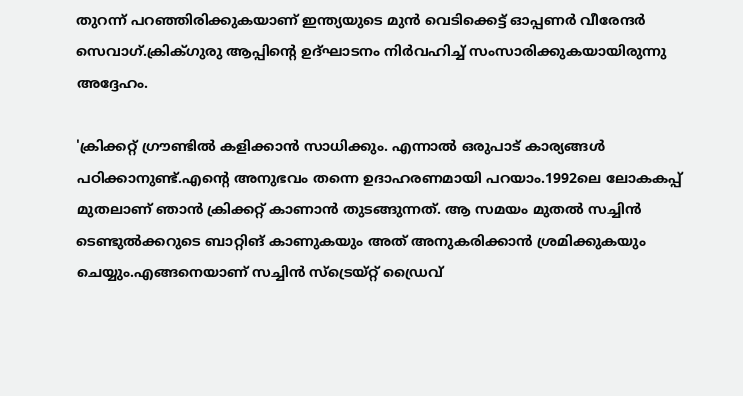തുറന്ന് പറഞ്ഞിരിക്കുകയാണ് ഇന്ത്യയുടെ മുന്‍ വെടിക്കെട്ട് ഓപ്പണര്‍ വീരേന്ദര്‍ സെവാഗ്.ക്രിക്ഗുരു ആപ്പിന്റെ ഉദ്ഘാടനം നിര്‍വഹിച്ച് സംസാരിക്കുകയായിരുന്നു അദ്ദേഹം.

'ക്രിക്കറ്റ് ഗ്രൗണ്ടില്‍ കളിക്കാന്‍ സാധിക്കും. എന്നാല്‍ ഒരുപാട് കാര്യങ്ങള്‍ പഠിക്കാനുണ്ട്.എന്റെ അനുഭവം തന്നെ ഉദാഹരണമായി പറയാം.1992ലെ ലോകകപ്പ് മുതലാണ് ഞാന്‍ ക്രിക്കറ്റ് കാണാന്‍ തുടങ്ങുന്നത്. ആ സമയം മുതല്‍ സച്ചിന്‍ ടെണ്ടുല്‍ക്കറുടെ ബാറ്റിങ് കാണുകയും അത് അനുകരിക്കാന്‍ ശ്രമിക്കുകയും ചെയ്യും.എങ്ങനെയാണ് സച്ചിന്‍ സ്‌ട്രെയ്റ്റ് ഡ്രൈവ്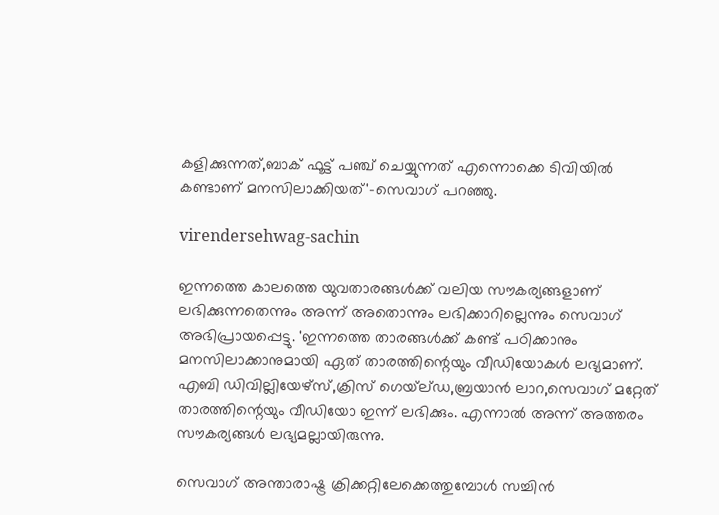കളിക്കുന്നത്,ബാക് ഫൂട്ട് പഞ്ച് ചെയ്യുന്നത് എന്നൊക്കെ ടിവിയില്‍ കണ്ടാണ് മനസിലാക്കിയത്'-സെവാഗ് പറഞ്ഞു.

virendersehwag-sachin

ഇന്നത്തെ കാലത്തെ യുവതാരങ്ങള്‍ക്ക് വലിയ സൗകര്യങ്ങളാണ് ലഭിക്കുന്നതെന്നും അന്ന് അതൊന്നും ലഭിക്കാറില്ലെന്നും സെവാഗ് അഭിപ്രായപ്പെട്ടു. 'ഇന്നത്തെ താരങ്ങള്‍ക്ക് കണ്ട് പഠിക്കാനും മനസിലാക്കാനുമായി ഏത് താരത്തിന്റെയും വീഡിയോകള്‍ ലഭ്യമാണ്. എബി ഡിവില്ലിയേഴ്‌സ്,ക്രിസ് ഗെയ്‌ല്ഡ,ബ്രയാന്‍ ലാറ,സെവാഗ് മറ്റേത് താരത്തിന്റെയും വീഡിയോ ഇന്ന് ലഭിക്കും. എന്നാല്‍ അന്ന് അത്തരം സൗകര്യങ്ങള്‍ ലഭ്യമല്ലായിരുന്നു.

സെവാഗ് അന്താരാഷ്ട്ര ക്രിക്കറ്റിലേക്കെത്തുമ്പോള്‍ സച്ചിന്‍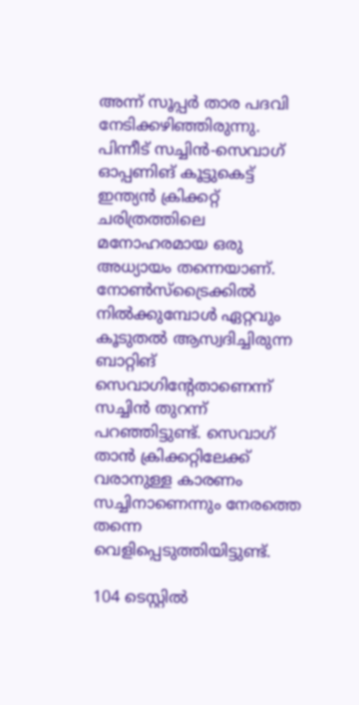അന്ന് സൂപ്പര്‍ താര പദവി നേടിക്കഴിഞ്ഞിരുന്നു. പിന്നീട് സച്ചിന്‍-സെവാഗ് ഓപ്പണിങ് കൂട്ടുകെട്ട് ഇന്ത്യന്‍ ക്രിക്കറ്റ് ചരിത്രത്തിലെ മനോഹരമായ ഒരു അധ്യായം തന്നെയാണ്. നോണ്‍സ്‌ട്രൈക്കില്‍ നില്‍ക്കുമ്പോള്‍ ഏറ്റവും കൂടുതല്‍ ആസ്വദിച്ചിരുന്ന ബാറ്റിങ് സെവാഗിന്റേതാണെന്ന് സച്ചിന്‍ തുറന്ന് പറഞ്ഞിട്ടുണ്ട്. സെവാഗ് താന്‍ ക്രിക്കറ്റിലേക്ക് വരാനുള്ള കാരണം സച്ചിനാണെന്നും നേരത്തെ തന്നെ വെളിപ്പെടുത്തിയിട്ടുണ്ട്.

104 ടെസ്റ്റില്‍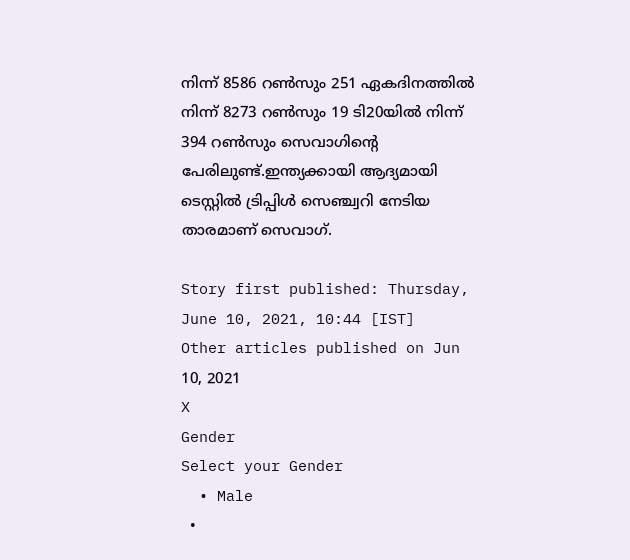നിന്ന് 8586 റണ്‍സും 251 ഏകദിനത്തില്‍ നിന്ന് 8273 റണ്‍സും 19 ടി20യില്‍ നിന്ന് 394 റണ്‍സും സെവാഗിന്റെ പേരിലുണ്ട്.ഇന്ത്യക്കായി ആദ്യമായി ടെസ്റ്റില്‍ ട്രിപ്പിള്‍ സെഞ്ച്വറി നേടിയ താരമാണ് സെവാഗ്.

Story first published: Thursday, June 10, 2021, 10:44 [IST]
Other articles published on Jun 10, 2021
X
Gender
Select your Gender
  • Male
  •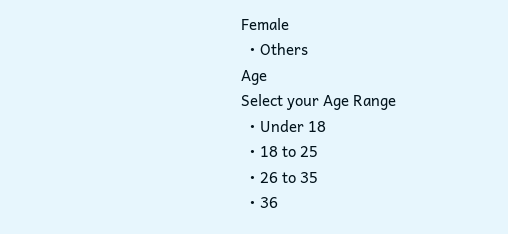Female
  • Others
Age
Select your Age Range
  • Under 18
  • 18 to 25
  • 26 to 35
  • 36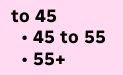to 45
  • 45 to 55
  • 55+